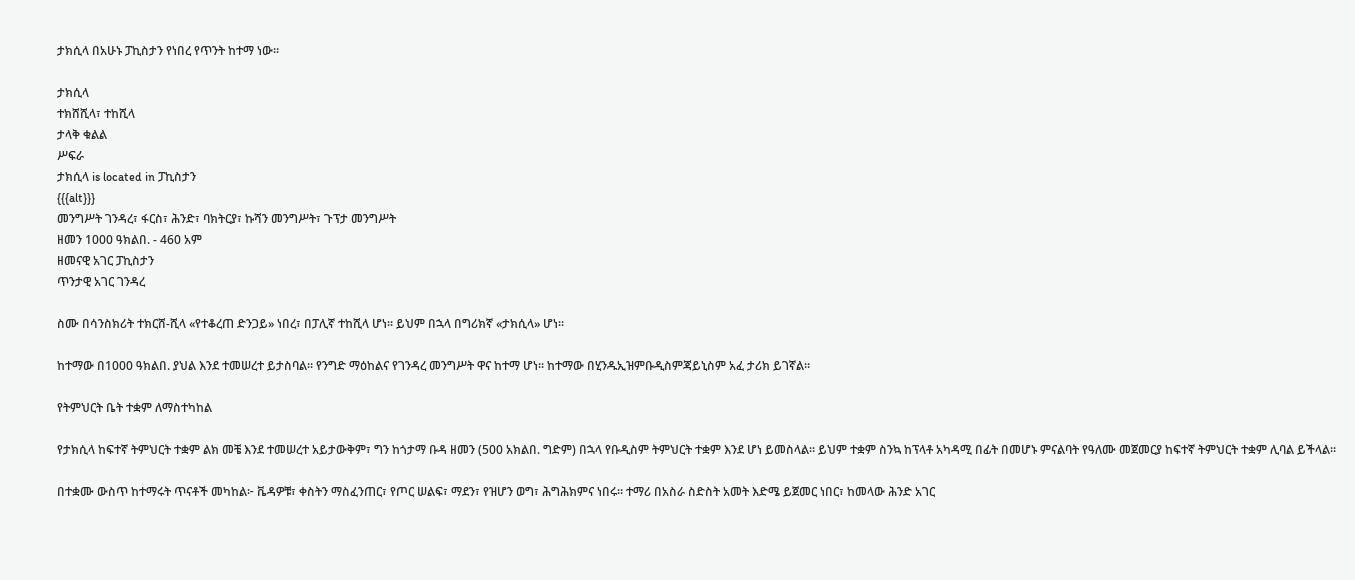ታክሲላ በአሁኑ ፓኪስታን የነበረ የጥንት ከተማ ነው።

ታክሲላ
ተክሸሺላ፣ ተከሺላ
ታላቅ ቁልል
ሥፍራ
ታክሲላ is located in ፓኪስታን
{{{alt}}}
መንግሥት ገንዳረ፣ ፋርስ፣ ሕንድ፣ ባክትርያ፣ ኩሻን መንግሥት፣ ጉፕታ መንግሥት
ዘመን 1000 ዓክልበ. - 460 አም
ዘመናዊ አገር ፓኪስታን
ጥንታዊ አገር ገንዳረ

ስሙ በሳንስክሪት ተክርሸ-ሺላ «የተቆረጠ ድንጋይ» ነበረ፣ በፓሊኛ ተከሺላ ሆነ። ይህም በኋላ በግሪክኛ «ታክሲላ» ሆነ።

ከተማው በ1000 ዓክልበ. ያህል እንደ ተመሠረተ ይታስባል። የንግድ ማዕከልና የገንዳረ መንግሥት ዋና ከተማ ሆነ። ከተማው በሂንዱኢዝምቡዲስምጃይኒስም አፈ ታሪክ ይገኛል።

የትምህርት ቤት ተቋም ለማስተካከል

የታክሲላ ከፍተኛ ትምህርት ተቋም ልክ መቼ እንደ ተመሠረተ አይታውቅም፣ ግን ከጎታማ ቡዳ ዘመን (500 አክልበ. ግድም) በኋላ የቡዲስም ትምህርት ተቋም እንደ ሆነ ይመስላል። ይህም ተቋም ስንኳ ከፕላቶ አካዳሚ በፊት በመሆኑ ምናልባት የዓለሙ መጀመርያ ከፍተኛ ትምህርት ተቋም ሊባል ይችላል።

በተቋሙ ውስጥ ከተማሩት ጥናቶች መካከል፦ ቬዳዎቹ፣ ቀስትን ማስፈንጠር፣ የጦር ሠልፍ፣ ማደን፣ የዝሆን ወግ፣ ሕግሕክምና ነበሩ። ተማሪ በአስራ ስድስት አመት እድሜ ይጀመር ነበር፣ ከመላው ሕንድ አገር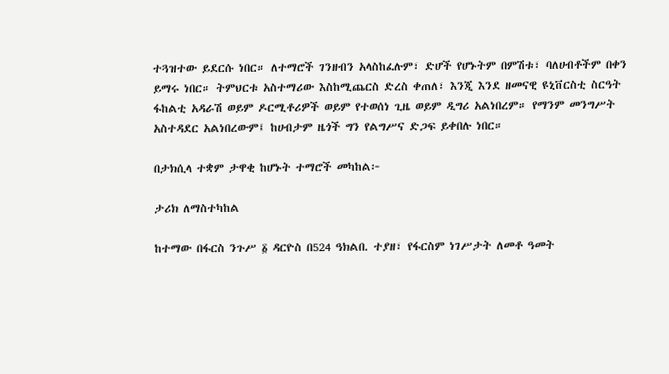ተጓዝተው ይደርሱ ነበር። ለተማሮች ገንዘብን አላስከፈሉም፣ ድሆች የሆኑትም በምሽቱ፣ ባለሀብቶችም በቀን ይማሩ ነበር። ትምህርቱ አስተማሪው እስከሚጨርስ ድረስ ቀጠለ፣ እንጂ እንደ ዘመናዊ ዩኒቨርስቲ ስርዓት ፋከልቲ አዳራሽ ወይም ዶርሚቶሪዎች ወይም የተወሰነ ጊዜ ወይም ዲግሪ አልነበረም። የማንም መንግሥት አስተዳደር አልነበረውም፤ ከሀብታም ዜጎች ግን የልግሥና ድጋፍ ይቀበሉ ነበር።

በታክሲላ ተቋም ታዋቂ ከሆኑት ተማሮች መካከል፦

ታሪክ ለማስተካከል

ከተማው በፋርስ ንጉሥ ፩ ዳርዮስ በ524 ዓክልበ. ተያዘ፣ የፋርስም ነገሥታት ለመቶ ዓመት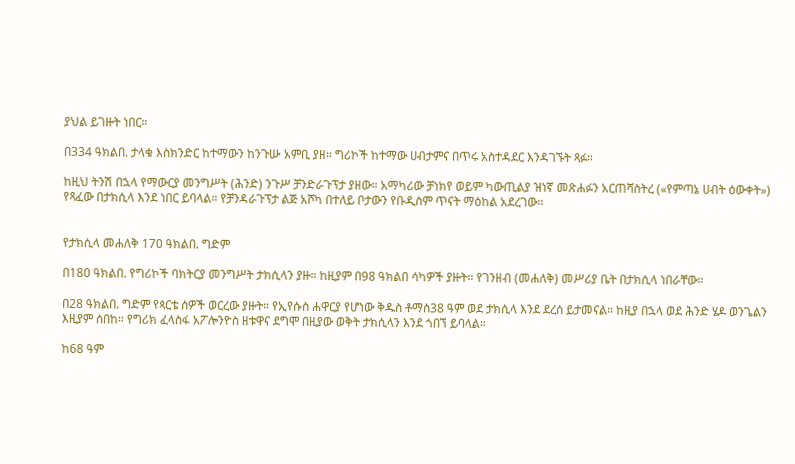ያህል ይገዙት ነበር።

በ334 ዓክልበ. ታላቁ እስክንድር ከተማውን ከንጉሡ አምቢ ያዘ። ግሪኮች ከተማው ሀብታምና በጥሩ አስተዳደር እንዳገኙት ጻፉ።

ከዚህ ትንሽ በኋላ የማውርያ መንግሥት (ሕንድ) ንጉሥ ቻንድራጉፕታ ያዘው። አማካሪው ቻነክየ ወይም ካውጢልያ ዝነኛ መጽሐፉን አርጠሻስትረ («የምጣኔ ሀብት ዕውቀት») የጻፈው በታክሲላ እንደ ነበር ይባላል። የቻንዳራጉፕታ ልጅ አሾካ በተለይ ቦታውን የቡዲስም ጥናት ማዕከል አደረገው።


የታክሲላ መሐለቅ 170 ዓክልበ. ግድም

በ180 ዓክልበ. የግሪኮች ባክትርያ መንግሥት ታክሲላን ያዙ። ከዚያም በ98 ዓክልበ ሳካዎች ያዙት። የገንዘብ (መሐለቅ) መሥሪያ ቤት በታክሲላ ነበራቸው።

በ28 ዓክልበ. ግድም የጳርቴ ሰዎች ወርረው ያዙት። የኢየሱስ ሐዋርያ የሆነው ቅዱስ ቶማስ38 ዓም ወደ ታክሲላ እንደ ደረሰ ይታመናል። ከዚያ በኋላ ወደ ሕንድ ሄዶ ወንጌልን እዚያም ሰበከ። የግሪክ ፈላስፋ አፖሎንዮስ ዘቱዋና ደግሞ በዚያው ወቅት ታክሲላን እንደ ጎበኘ ይባላል።

ከ68 ዓም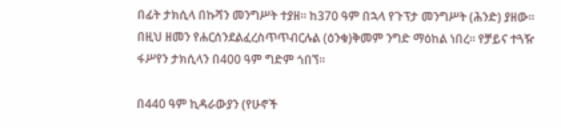በፊት ታክሲላ በኩሻን መንግሥት ተያዘ። ከ370 ዓም በኋላ የጉፕታ መንግሥት (ሕንድ) ያዘው። በዚህ ዘመን የሐርሰንደልፈረስጥጥብርሉል (ዕንቁ)ቅመም ንግድ ማዕከል ነበረ። የቻይና ተጓዥ ፋሥየን ታክሲላን በ400 ዓም ግድም ጎበኘ።

በ440 ዓም ኪዳራውያን (የሁኖች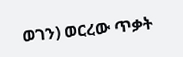ወገን) ወርረው ጥቃት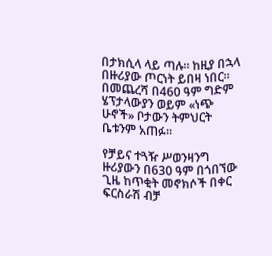በታክሲላ ላይ ጣሉ። ከዚያ በኋላ በዙሪያው ጦርነት ይበዛ ነበር። በመጨረሻ በ460 ዓም ግድም ሄፕታላውያን ወይም «ነጭ ሁኖች» ቦታውን ትምህርት ቤቱንም አጠፉ።

የቻይና ተጓዥ ሥወንዛንግ ዙሪያውን በ630 ዓም በጎበኘው ጊዜ ከጥቂት መኖክሶች በቀር ፍርስራሽ ብቻ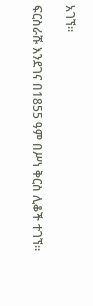አገኘ።

ፍርስራሹ እንደገና በ1855 ዓም በሥነ ቅርስ ሊቆች ተገኘ።